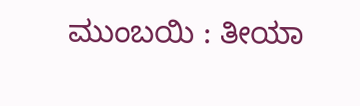ಮುಂಬಯಿ : ತೀಯಾ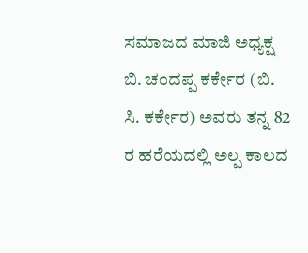ಸಮಾಜದ ಮಾಜಿ ಅಧ್ಯಕ್ಷ ಬಿ. ಚಂದಪ್ಪ ಕರ್ಕೇರ (ಬಿ. ಸಿ. ಕರ್ಕೇರ) ಅವರು ತನ್ನ 82 ರ ಹರೆಯದಲ್ಲಿ ಅಲ್ಪ ಕಾಲದ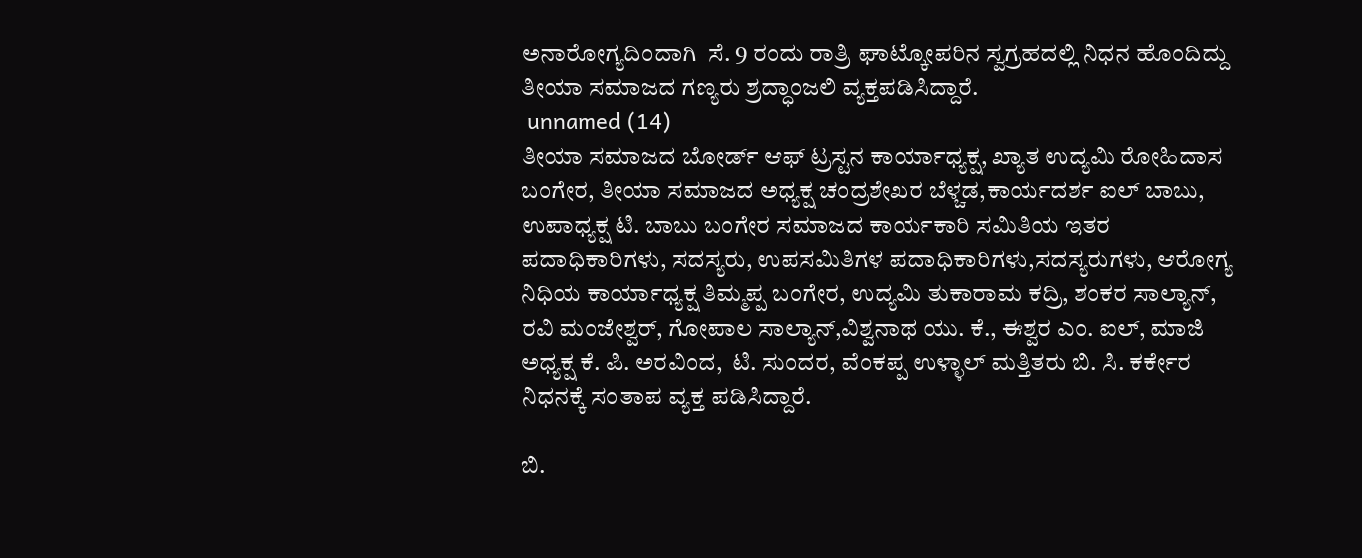ಅನಾರೋಗ್ಯದಿಂದಾಗಿ  ಸೆ. 9 ರಂದು ರಾತ್ರಿ ಘಾಟ್ಕೋಪರಿನ ಸ್ವಗ್ರಹದಲ್ಲಿ ನಿಧನ ಹೊಂದಿದ್ದು ತೀಯಾ ಸಮಾಜದ ಗಣ್ಯರು ಶ್ರದ್ಧಾಂಜಲಿ ವ್ಯಕ್ತಪಡಿಸಿದ್ದಾರೆ.
 unnamed (14)
ತೀಯಾ ಸಮಾಜದ ಬೋರ್ಡ್ ಆಫ್ ಟ್ರಸ್ಟನ ಕಾರ್ಯಾಧ್ಯಕ್ಷ, ಖ್ಯಾತ ಉದ್ಯಮಿ ರೋಹಿದಾಸ ಬಂಗೇರ, ತೀಯಾ ಸಮಾಜದ ಅಧ್ಯಕ್ಷ ಚಂದ್ರಶೇಖರ ಬೆಳ್ಚಡ,ಕಾರ್ಯದರ್ಶ ಐಲ್ ಬಾಬು, ಉಪಾಧ್ಯಕ್ಷ ಟಿ. ಬಾಬು ಬಂಗೇರ ಸಮಾಜದ ಕಾರ್ಯಕಾರಿ ಸಮಿತಿಯ ಇತರ ಪದಾಧಿಕಾರಿಗಳು, ಸದಸ್ಯರು, ಉಪಸಮಿತಿಗಳ ಪದಾಧಿಕಾರಿಗಳು,ಸದಸ್ಯರುಗಳು, ಆರೋಗ್ಯ ನಿಧಿಯ ಕಾರ್ಯಾಧ್ಯಕ್ಷ ತಿಮ್ಮಪ್ಪ ಬಂಗೇರ, ಉದ್ಯಮಿ ತುಕಾರಾಮ ಕದ್ರಿ, ಶಂಕರ ಸಾಲ್ಯಾನ್,  ರವಿ ಮಂಜೇಶ್ವರ್, ಗೋಪಾಲ ಸಾಲ್ಯಾನ್,ವಿಶ್ವನಾಥ ಯು. ಕೆ., ಈಶ್ವರ ಎಂ. ಐಲ್, ಮಾಜಿ ಅಧ್ಯಕ್ಷ ಕೆ. ಪಿ. ಅರವಿಂದ,  ಟಿ. ಸುಂದರ, ವೆಂಕಪ್ಪ ಉಳ್ಳಾಲ್ ಮತ್ತಿತರು ಬಿ. ಸಿ. ಕರ್ಕೇರ ನಿಧನಕ್ಕೆ ಸಂತಾಪ ವ್ಯಕ್ತ ಪಡಿಸಿದ್ದಾರೆ.

ಬಿ.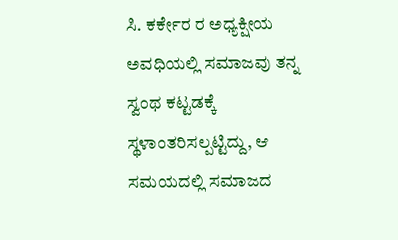ಸಿ. ಕರ್ಕೇರ ರ ಅಧ್ಯಕ್ಷೀಯ ಅವಧಿಯಲ್ಲಿ ಸಮಾಜವು ತನ್ನ ಸ್ವಂಥ ಕಟ್ಟಡಕ್ಕೆ ಸ್ಥಳಾಂತರಿಸಲ್ಪಟ್ಟಿದ್ದು, ಆ ಸಮಯದಲ್ಲಿ ಸಮಾಜದ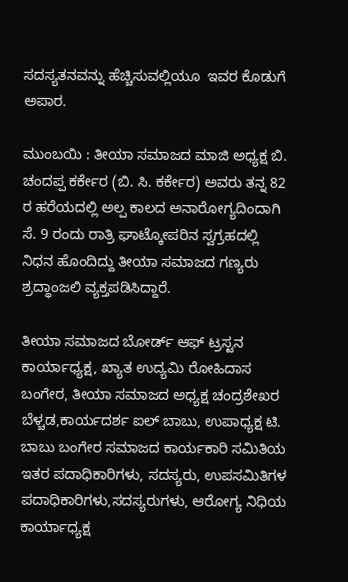ಸದಸ್ಯತನವನ್ನು ಹೆಚ್ಚಿಸುವಲ್ಲಿಯೂ  ಇವರ ಕೊಡುಗೆ  ಅಪಾರ.

ಮುಂಬಯಿ : ತೀಯಾ ಸಮಾಜದ ಮಾಜಿ ಅಧ್ಯಕ್ಷ ಬಿ. ಚಂದಪ್ಪ ಕರ್ಕೇರ (ಬಿ. ಸಿ. ಕರ್ಕೇರ) ಅವರು ತನ್ನ 82 ರ ಹರೆಯದಲ್ಲಿ ಅಲ್ಪ ಕಾಲದ ಅನಾರೋಗ್ಯದಿಂದಾಗಿ  ಸೆ. 9 ರಂದು ರಾತ್ರಿ ಘಾಟ್ಕೋಪರಿನ ಸ್ವಗ್ರಹದಲ್ಲಿ ನಿಧನ ಹೊಂದಿದ್ದು ತೀಯಾ ಸಮಾಜದ ಗಣ್ಯರು ಶ್ರದ್ಧಾಂಜಲಿ ವ್ಯಕ್ತಪಡಿಸಿದ್ದಾರೆ.

ತೀಯಾ ಸಮಾಜದ ಬೋರ್ಡ್ ಆಫ್ ಟ್ರಸ್ಟನ ಕಾರ್ಯಾಧ್ಯಕ್ಷ, ಖ್ಯಾತ ಉದ್ಯಮಿ ರೋಹಿದಾಸ ಬಂಗೇರ, ತೀಯಾ ಸಮಾಜದ ಅಧ್ಯಕ್ಷ ಚಂದ್ರಶೇಖರ ಬೆಳ್ಚಡ,ಕಾರ್ಯದರ್ಶ ಐಲ್ ಬಾಬು, ಉಪಾಧ್ಯಕ್ಷ ಟಿ. ಬಾಬು ಬಂಗೇರ ಸಮಾಜದ ಕಾರ್ಯಕಾರಿ ಸಮಿತಿಯ ಇತರ ಪದಾಧಿಕಾರಿಗಳು, ಸದಸ್ಯರು, ಉಪಸಮಿತಿಗಳ ಪದಾಧಿಕಾರಿಗಳು,ಸದಸ್ಯರುಗಳು, ಆರೋಗ್ಯ ನಿಧಿಯ ಕಾರ್ಯಾಧ್ಯಕ್ಷ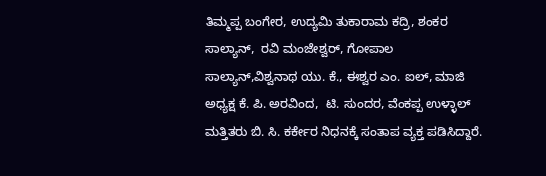ತಿಮ್ಮಪ್ಪ ಬಂಗೇರ, ಉದ್ಯಮಿ ತುಕಾರಾಮ ಕದ್ರಿ, ಶಂಕರ ಸಾಲ್ಯಾನ್,  ರವಿ ಮಂಜೇಶ್ವರ್, ಗೋಪಾಲ ಸಾಲ್ಯಾನ್,ವಿಶ್ವನಾಥ ಯು. ಕೆ., ಈಶ್ವರ ಎಂ. ಐಲ್, ಮಾಜಿ ಅಧ್ಯಕ್ಷ ಕೆ. ಪಿ. ಅರವಿಂದ,  ಟಿ. ಸುಂದರ, ವೆಂಕಪ್ಪ ಉಳ್ಳಾಲ್ ಮತ್ತಿತರು ಬಿ. ಸಿ. ಕರ್ಕೇರ ನಿಧನಕ್ಕೆ ಸಂತಾಪ ವ್ಯಕ್ತ ಪಡಿಸಿದ್ದಾರೆ.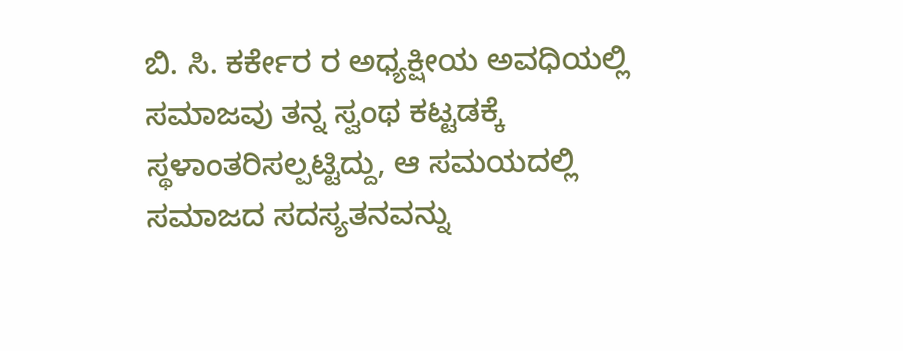ಬಿ. ಸಿ. ಕರ್ಕೇರ ರ ಅಧ್ಯಕ್ಷೀಯ ಅವಧಿಯಲ್ಲಿ ಸಮಾಜವು ತನ್ನ ಸ್ವಂಥ ಕಟ್ಟಡಕ್ಕೆ ಸ್ಥಳಾಂತರಿಸಲ್ಪಟ್ಟಿದ್ದು, ಆ ಸಮಯದಲ್ಲಿ ಸಮಾಜದ ಸದಸ್ಯತನವನ್ನು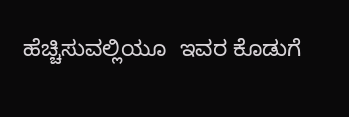ಹೆಚ್ಚಿಸುವಲ್ಲಿಯೂ  ಇವರ ಕೊಡುಗೆ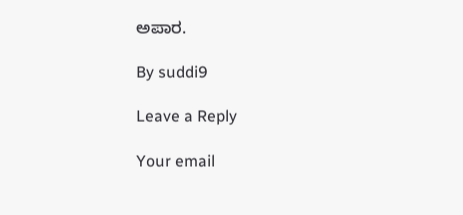ಅಪಾರ.

By suddi9

Leave a Reply

Your email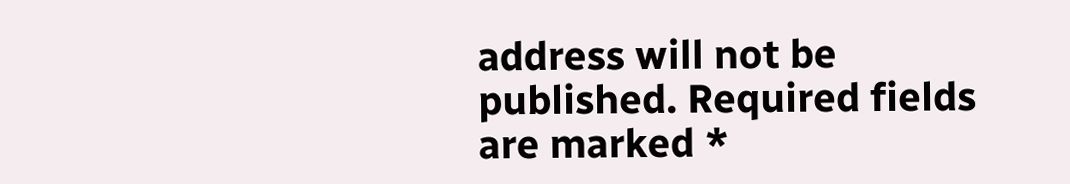address will not be published. Required fields are marked *